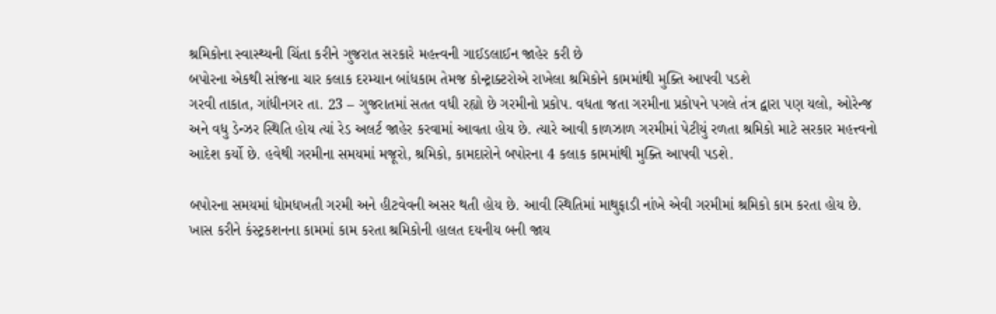શ્રમિકોના સ્વાસ્થ્યની ચિંતા કરીને ગુજરાત સરકારે મહત્ત્વની ગાઈડલાઈન જાહેર કરી છે
બપોરના એકથી સાંજના ચાર કલાક દરમ્યાન બાંધકામ તેમજ કોન્ટ્રાક્ટરોએ રાખેલા શ્રમિકોને કામમાંથી મુક્તિ આપવી પડશે
ગરવી તાકાત, ગાંધીનગર તા. 23 – ગુજરાતમાં સતત વધી રહ્યો છે ગરમીનો પ્રકોપ. વધતા જતા ગરમીના પ્રકોપને પગલે તંત્ર દ્વારા પણ યલો, ઓરેન્જ અને વધુ ડેન્ઝર સ્થિતિ હોય ત્યાં રેડ અલર્ટ જાહેર કરવામાં આવતા હોય છે. ત્યારે આવી કાળઝાળ ગરમીમાં પેટીયું રળતા શ્રમિકો માટે સરકાર મહત્ત્વનો આદેશ કર્યો છે. હવેથી ગરમીના સમયમાં મજૂરો, શ્રમિકો, કામદારોને બપોરના 4 કલાક કામમાંથી મુક્તિ આપવી પડશે.

બપોરના સમયમાં ધોમધખતી ગરમી અને હીટવેવની અસર થતી હોય છે. આવી સ્થિતિમાં માથુફાડી નાંખે એવી ગરમીમાં શ્રમિકો કામ કરતા હોય છે. ખાસ કરીને કંસ્ટ્રકશનના કામમાં કામ કરતા શ્રમિકોની હાલત દયનીય બની જાય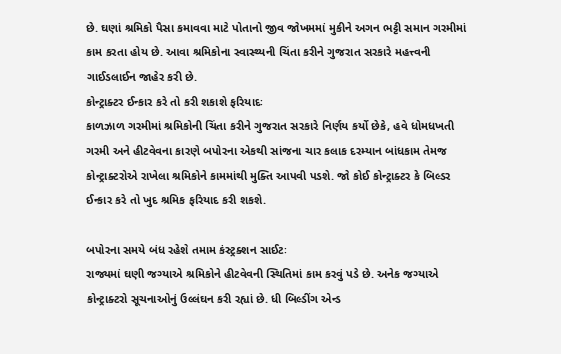છે. ઘણાં શ્રમિકો પૈસા કમાવવા માટે પોતાનો જીવ જોખમમાં મુકીને અગન ભટ્ટી સમાન ગરમીમાં કામ કરતા હોય છે. આવા શ્રમિકોના સ્વાસ્થ્યની ચિંતા કરીને ગુજરાત સરકારે મહત્ત્વની ગાઈડલાઈન જાહેર કરી છે.
કોન્ટ્રાક્ટર ઈન્કાર કરે તો કરી શકાશે ફરિયાદઃ
કાળઝાળ ગરમીમાં શ્રમિકોની ચિંતા કરીને ગુજરાત સરકારે નિર્ણય કર્યો છેકે, હવે ધોમધખતી ગરમી અને હીટવેવના કારણે બપોરના એકથી સાંજના ચાર કલાક દરમ્યાન બાંધકામ તેમજ કોન્ટ્રાક્ટરોએ રાખેલા શ્રમિકોને કામમાંથી મુક્તિ આપવી પડશે. જો કોઈ કોન્ટ્રાક્ટર કે બિલ્ડર ઈન્કાર કરે તો ખુદ શ્રમિક ફરિયાદ કરી શકશે.

બપોરના સમયે બંધ રહેશે તમામ કંસ્ટ્રક્શન સાઈટઃ
રાજ્યમાં ઘણી જગ્યાએ શ્રમિકોને હીટવેવની સ્થિતિમાં કામ કરવું પડે છે. અનેક જગ્યાએ કોન્ટ્રાક્ટરો સૂચનાઓનું ઉલ્લંઘન કરી રહ્યાં છે. ધી બિલ્ડીંગ એન્ડ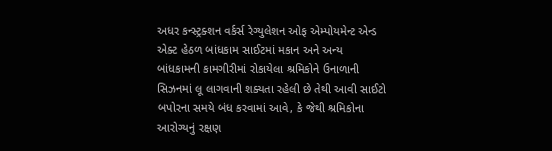અધર કન્સ્ટ્રક્શન વર્કર્સ રેગ્યુલેશન ઓફ એમ્પોયમેન્ટ એન્ડ એક્ટ હેઠળ બાંધકામ સાઈટમાં મકાન અને અન્ય બાંધકામની કામગીરીમાં રોકાયેલા શ્રમિકોને ઉનાળાની સિઝનમાં લૂ લાગવાની શક્યતા રહેલી છે તેથી આવી સાઈટો બપોરના સમયે બંધ કરવામાં આવે, કે જેથી શ્રમિકોના આરોગ્યનું રક્ષણ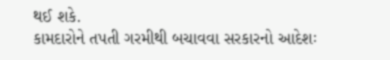થઈ શકે.
કામદારોને તપતી ગરમીથી બચાવવા સરકારનો આદેશઃ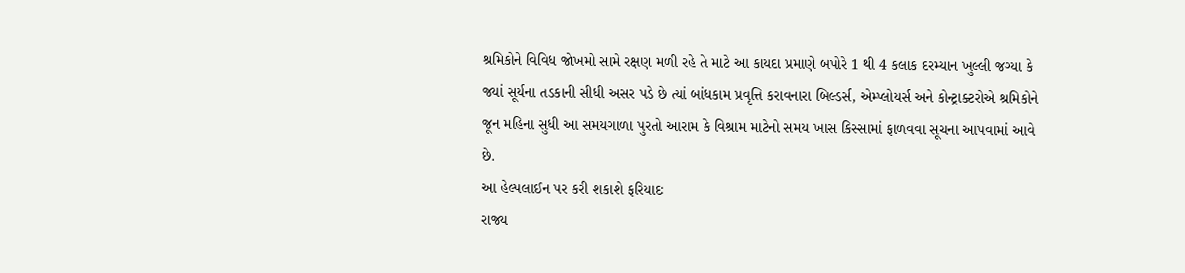શ્રમિકોને વિવિધ જોખમો સામે રક્ષણ મળી રહે તે માટે આ કાયદા પ્રમાણે બપોરે 1 થી 4 કલાક દરમ્યાન ખુલ્લી જગ્યા કે જ્યાં સૂર્યના તડકાની સીધી અસર પડે છે ત્યાં બાંધકામ પ્રવૃત્તિ કરાવનારા બિલ્ડર્સ, એમ્પ્લોયર્સ અને કોન્ટ્રાક્ટરોએ શ્રમિકોને જૂન મહિના સુધી આ સમયગાળા પુરતો આરામ કે વિશ્રામ માટેનો સમય ખાસ કિસ્સામાં ફાળવવા સૂચના આપવામાં આવે છે.
આ હેલ્પલાઈન પર કરી શકાશે ફરિયાદઃ
રાજ્ય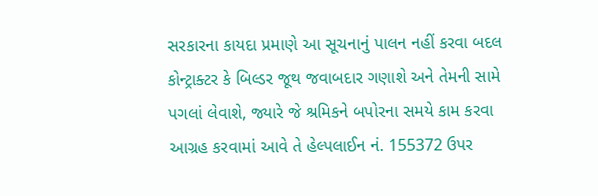સરકારના કાયદા પ્રમાણે આ સૂચનાનું પાલન નહીં કરવા બદલ કોન્ટ્રાક્ટર કે બિલ્ડર જૂથ જવાબદાર ગણાશે અને તેમની સામે પગલાં લેવાશે, જ્યારે જે શ્રમિકને બપોરના સમયે કામ કરવા આગ્રહ કરવામાં આવે તે હેલ્પલાઈન નં. 155372 ઉપર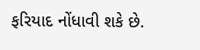ફરિયાદ નોંધાવી શકે છે.